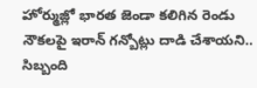హోర్ముజ్లో భారత జెండా కలిగిన రెండు నౌకలపై ఇరాన్ గన్బోట్లు దాడి చేశాయని.. సిబ్బంది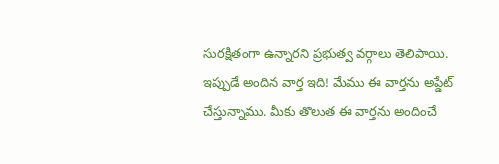సురక్షితంగా ఉన్నారని ప్రభుత్వ వర్గాలు తెలిపాయి.
ఇప్పుడే అందిన వార్త ఇది! మేము ఈ వార్తను అప్డేట్ చేస్తున్నాము. మీకు తొలుత ఈ వార్తను అందించే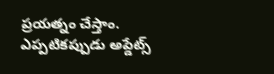ప్రయత్నం చేస్తాం. ఎప్పటికప్పుడు అప్డేట్స్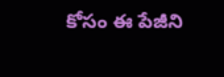కోసం ఈ పేజీని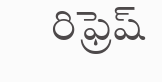రిఫ్రెష్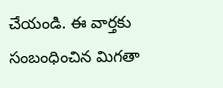చేయండి. ఈ వార్తకు సంబంధించిన మిగతా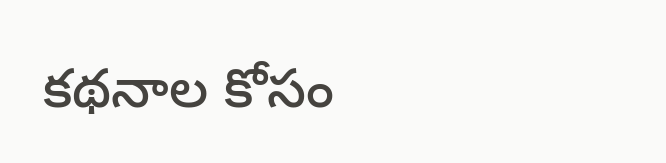కథనాల కోసం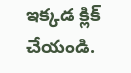ఇక్కడ క్లిక్ చేయండి.